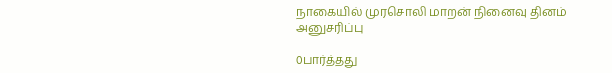நாகையில் முரசொலி மாறன் நினைவு தினம் அனுசரிப்பு

0பார்த்தது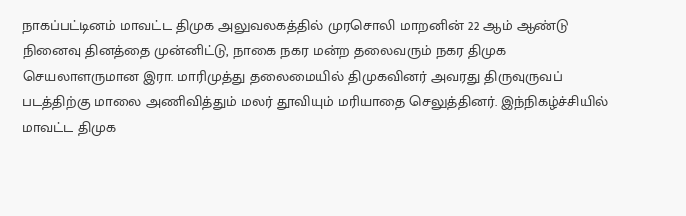நாகப்பட்டினம் மாவட்ட திமுக அலுவலகத்தில் முரசொலி மாறனின் 22 ஆம் ஆண்டு நினைவு தினத்தை முன்னிட்டு, நாகை நகர மன்ற தலைவரும் நகர திமுக செயலாளருமான இரா. மாரிமுத்து தலைமையில் திமுகவினர் அவரது திருவுருவப் படத்திற்கு மாலை அணிவித்தும் மலர் தூவியும் மரியாதை செலுத்தினர். இந்நிகழ்ச்சியில் மாவட்ட திமுக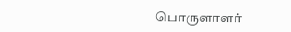பொருளாளர்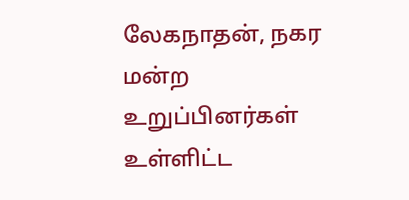லேகநாதன், நகர மன்ற உறுப்பினர்கள் உள்ளிட்ட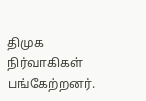திமுக நிர்வாகிகள் பங்கேற்றனர்.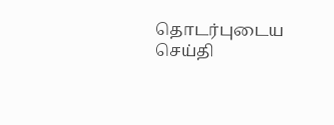தொடர்புடைய செய்தி